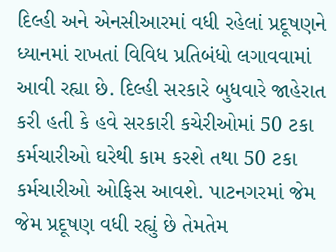દિલ્હી અને એનસીઆરમાં વધી રહેલાં પ્રદૂષણને ધ્યાનમાં રાખતાં વિવિધ પ્રતિબંધો લગાવવામાં આવી રહ્યા છે. દિલ્હી સરકારે બુધવારે જાહેરાત કરી હતી કે હવે સરકારી કચેરીઓમાં 50 ટકા કર્મચારીઓ ઘરેથી કામ કરશે તથા 50 ટકા કર્મચારીઓ ઓફિસ આવશે. પાટનગરમાં જેમ જેમ પ્રદૂષણ વધી રહ્યું છે તેમતેમ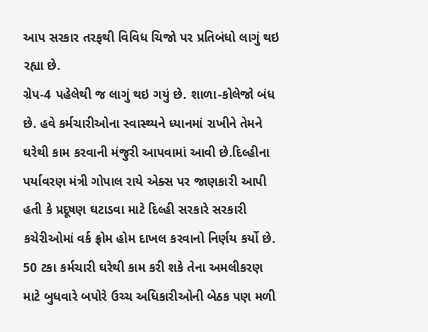આપ સરકાર તરફથી વિવિધ ચિજો પર પ્રતિબંધો લાગું થઇ રહ્યા છે.
ગ્રેપ-4 પહેલેથી જ લાગું થઇ ગયું છે. શાળા-કોલેજો બંધ છે. હવે કર્મચારીઓના સ્વાસ્થ્યને ધ્યાનમાં રાખીને તેમને ઘરેથી કામ કરવાની મંજુરી આપવામાં આવી છે.દિલ્હીના પર્યાવરણ મંત્રી ગોપાલ રાયે એક્સ પર જાણકારી આપી હતી કે પ્રદૂષણ ઘટાડવા માટે દિલ્હી સરકારે સરકારી કચેરીઓમાં વર્ક ફ્રોમ હોમ દાખલ કરવાનો નિર્ણય કર્યો છે. 50 ટકા કર્મચારી ઘરેથી કામ કરી શકે તેના અમલીકરણ માટે બુધવારે બપોરે ઉચ્ચ અધિકારીઓની બેઠક પણ મળી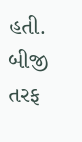હતી. બીજી તરફ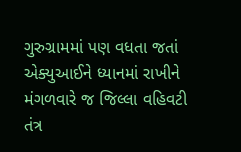ગુરુગ્રામમાં પણ વધતા જતાં એક્યુઆઈને ધ્યાનમાં રાખીને મંગળવારે જ જિલ્લા વહિવટી તંત્ર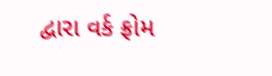દ્વારા વર્ક ફ્રોમ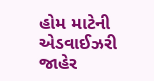હોમ માટેની એડવાઈઝરી જાહેર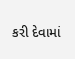કરી દેવામાં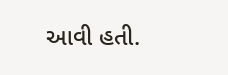આવી હતી.